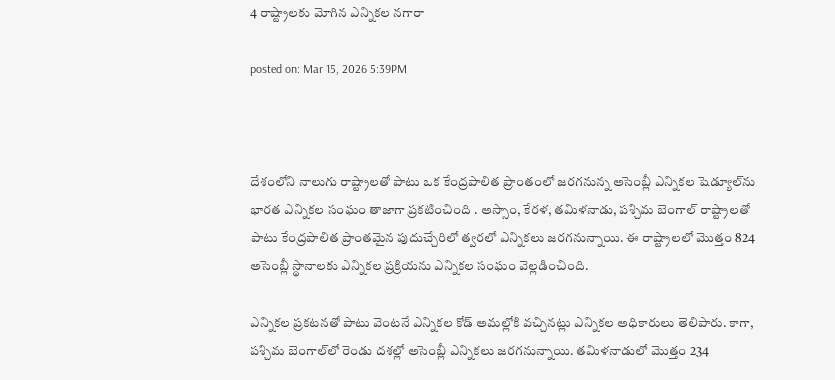4 రాష్ట్రాలకు మోగిన ఎన్నికల నగారా

posted on: Mar 15, 2026 5:39PM



దేశంలోని నాలుగు రాష్ట్రాలతో పాటు ఒక కేంద్రపాలిత ప్రాంతంలో జరగనున్న అసెంబ్లీ ఎన్నికల షెడ్యూల్‌ను భారత ఎన్నికల సంఘం తాజాగా ప్రకటించింది . అస్సాం, కేరళ, తమిళనాడు, పశ్చిమ బెంగాల్ రాష్ట్రాలతో పాటు కేంద్రపాలిత ప్రాంతమైన పుదుచ్చేరిలో త్వరలో ఎన్నికలు జరగనున్నాయి. ఈ రాష్ట్రాలలో మొత్తం 824 అసెంబ్లీ స్థానాలకు ఎన్నికల ప్రక్రియను ఎన్నికల సంఘం వెల్లడించింది.

ఎన్నికల ప్రకటనతో పాటు వెంటనే ఎన్నికల కోడ్ అమల్లోకి వచ్చినట్లు ఎన్నికల అధికారులు తెలిపారు. కాగా, పశ్చిమ బెంగాల్‌లో రెండు దశల్లో అసెంబ్లీ ఎన్నికలు జరగనున్నాయి. తమిళనాడులో మొత్తం 234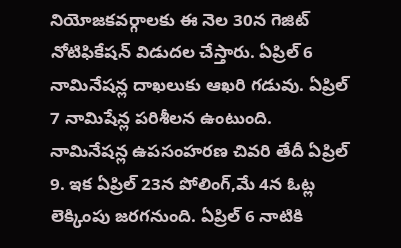నియోజకవర్గాలకు ఈ నెల 30న గెజిట్ నోటిఫికేషన్ విడుదల చేస్తారు. ఏప్రిల్ 6 నామినేషన్ల దాఖలుకు ఆఖరి గడువు. ఏప్రిల్ 7 నామిషేన్ల పరిశీలన ఉంటుంది.  నామినేషన్ల ఉపసంహరణ చివరి తేదీ ఏప్రిల్ 9. ఇక ఏప్రిల్ 23న పోలింగ్,మే 4న ఓట్ల లెక్కింపు జరగనుంది. ఏప్రిల్ 6 నాటికి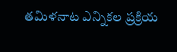తమిళనాట ఎన్నికల ప్రక్రియ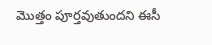మొత్తం పూర్తవుతుందని ఈసీ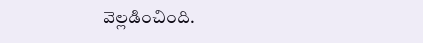వెల్లడించింది.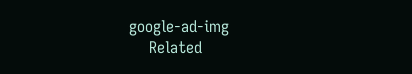google-ad-img
    Related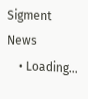Sigment News
    • Loading...